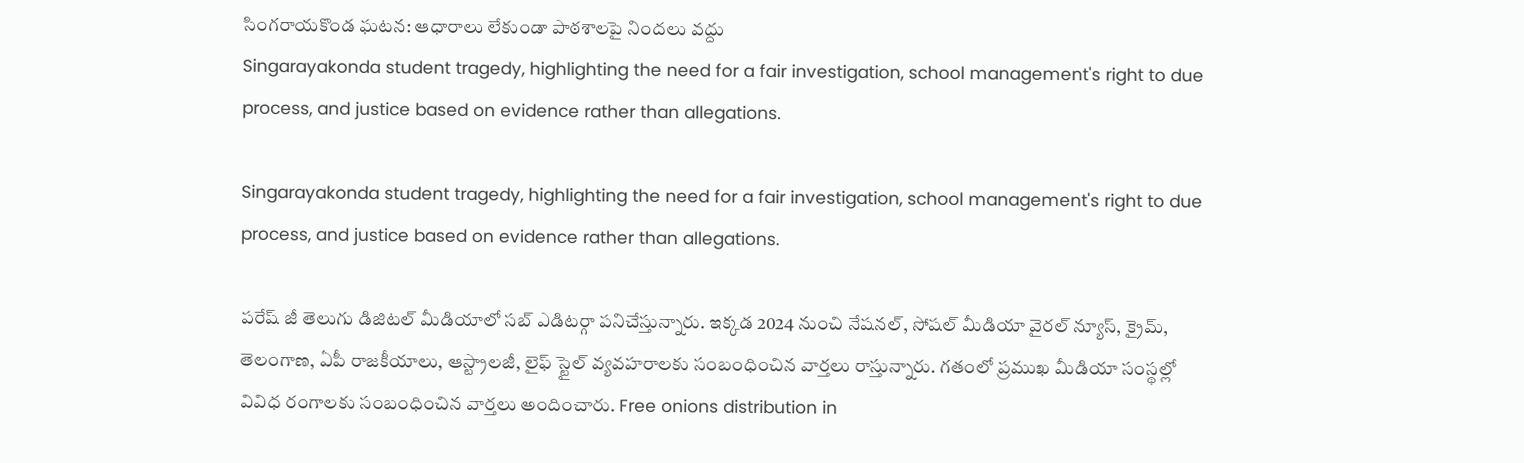సింగరాయకొండ ఘటన: ఆధారాలు లేకుండా పాఠశాలపై నిందలు వద్దు
Singarayakonda student tragedy, highlighting the need for a fair investigation, school management's right to due process, and justice based on evidence rather than allegations.

Singarayakonda student tragedy, highlighting the need for a fair investigation, school management's right to due process, and justice based on evidence rather than allegations.

పరేష్ జీ తెలుగు డిజిటల్ మీడియాలో సబ్ ఎడిటర్గా పనిచేస్తున్నారు. ఇక్కడ 2024 నుంచి నేషనల్, సోషల్ మీడియా వైరల్ న్యూస్, క్రైమ్, తెలంగాణ, ఏపీ రాజకీయాలు, ఆస్ట్రాలజీ, లైఫ్ స్టైల్ వ్యవహరాలకు సంబంధించిన వార్తలు రాస్తున్నారు. గతంలో ప్రముఖ మీడియా సంస్థల్లో వివిధ రంగాలకు సంబంధించిన వార్తలు అందించారు. Free onions distribution in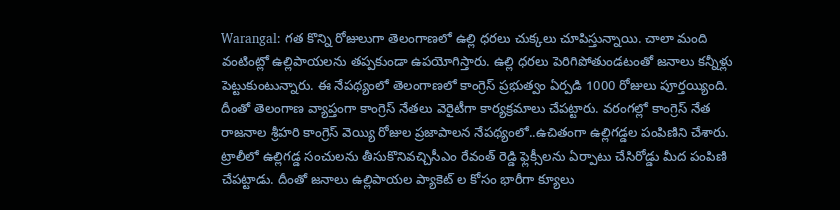Warangal: గత కొన్ని రోజులుగా తెలంగాణలో ఉల్లి ధరలు చుక్కలు చూపిస్తున్నాయి. చాలా మంది వంటింట్లో ఉల్లిపాయలను తప్పకుండా ఉపయోగిస్తారు. ఉల్లి ధరలు పెరిగిపోతుండటంతో జనాలు కన్నీళ్లు పెట్టుకుంటున్నారు. ఈ నేపథ్యంలో తెలంగాణలో కాంగ్రెస్ ప్రభుత్వం ఏర్పడి 1000 రోజులు పూర్తయ్యింది. దీంతో తెలంగాణ వ్యాప్తంగా కాంగ్రెస్ నేతలు వెరైటీగా కార్యక్రమాలు చేపట్టారు. వరంగల్లో కాంగ్రెస్ నేత రాజనాల శ్రీహరి కాంగ్రెస్ వెయ్యి రోజుల ప్రజాపాలన నేపథ్యంలో..ఉచితంగా ఉల్లిగడ్డల పంపిణిని చేశారు. ట్రాలీలో ఉల్లిగడ్డ సంచులను తీసుకొనివచ్చిసీఎం రేవంత్ రెడ్డి ఫ్లెక్సీలను ఏర్పాటు చేసిరోడ్డు మీద పంపిణి చేపట్టాడు. దీంతో జనాలు ఉల్లిపాయల ప్యాకెట్ ల కోసం భారీగా క్యూలు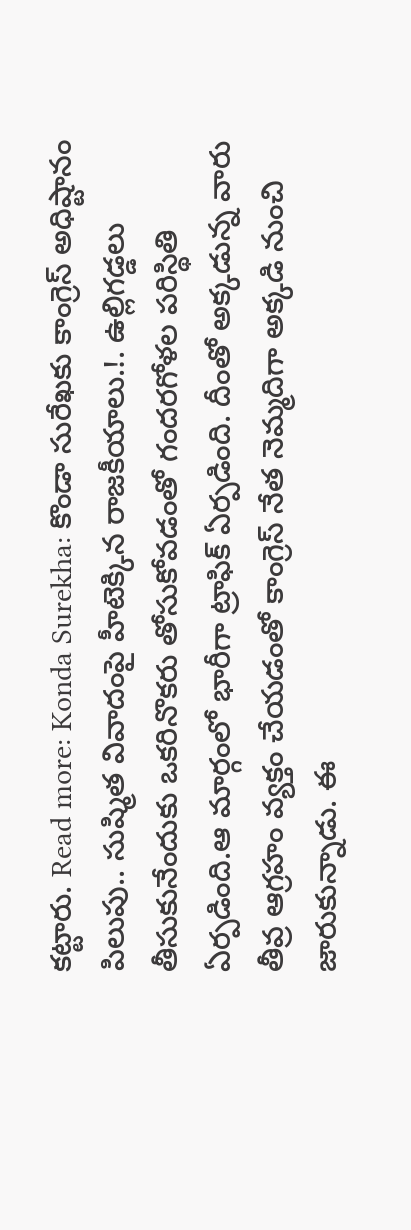కట్టారు. Read more: Konda Surekha: కొండా సురేఖకు కాంగ్రెస్ అధిష్టానం పిలుపు.. సుష్మిత వివాదంపై హీటెక్కిన రాజకీయాలు.!. ఉల్లిగడ్డలు తీసుకునేందుకు ఒకరినొకరు తోసుకోవడంతో గందరగోళల పరిస్థితి ఏర్పడింది.ఆ మార్గంలో భారీగా ట్రాఫిక్ ఏర్పడింది. దీంతో అక్కడున్న వారు తీవ్ర ఆగ్రహం వ్యక్తం చేయడంతో కాంగ్రెస్ నేత నెమ్మదిగా అక్కడి నుంచి జారుకున్నాడు. ఈ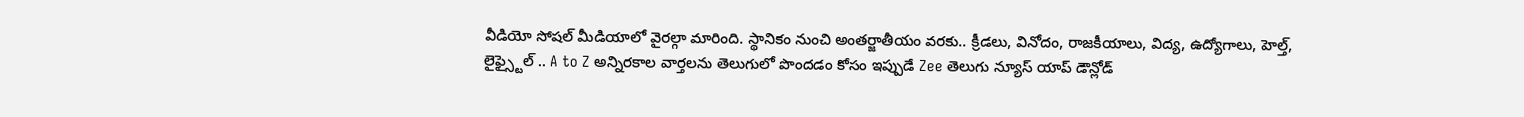వీడియో సోషల్ మీడియాలో వైరల్గా మారింది. స్థానికం నుంచి అంతర్జాతీయం వరకు.. క్రీడలు, వినోదం, రాజకీయాలు, విద్య, ఉద్యోగాలు, హెల్త్, లైఫ్స్టైల్ .. A to Z అన్నిరకాల వార్తలను తెలుగులో పొందడం కోసం ఇప్పుడే Zee తెలుగు న్యూస్ యాప్ డౌన్లోడ్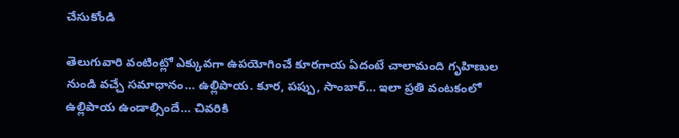చేసుకోండి

తెలుగువారి వంటింట్లో ఎక్కువగా ఉపయోగించే కూరగాయ ఏదంటే చాలామంది గృహిణుల నుండి వచ్చే సమాధానం… ఉల్లిపాయ. కూర, పప్పు, సాంబార్… ఇలా ప్రతి వంటకంలో ఉల్లిపాయ ఉండాల్సిందే… చివరికి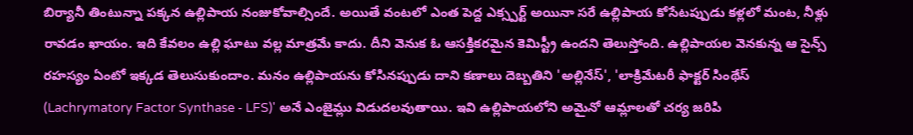బిర్యానీ తింటున్నా పక్కన ఉల్లిపాయ నంజుకోవాల్సిందే. అయితే వంటలో ఎంత పెద్ద ఎక్స్పర్ట్ అయినా సరే ఉల్లిపాయ కోసేటప్పుడు కళ్లలో మంట, నీళ్లు రావడం ఖాయం. ఇది కేవలం ఉల్లి ఘాటు వల్ల మాత్రమే కాదు. దీని వెనుక ఓ ఆసక్తికరమైన కెమిస్ట్రీ ఉందని తెలుస్తోంది. ఉల్లిపాయల వెనకున్న ఆ సైన్స్ రహస్యం ఏంటో ఇక్కడ తెలుసుకుందాం. మనం ఉల్లిపాయను కోసినప్పుడు దాని కణాలు దెబ్బతిని 'అల్లినేస్', 'లాక్రిమేటరీ ఫాక్టర్ సింథేస్ (Lachrymatory Factor Synthase - LFS)' అనే ఎంజైమ్లు విడుదలవుతాయి. ఇవి ఉల్లిపాయలోని అమైనో ఆమ్లాలతో చర్య జరిపి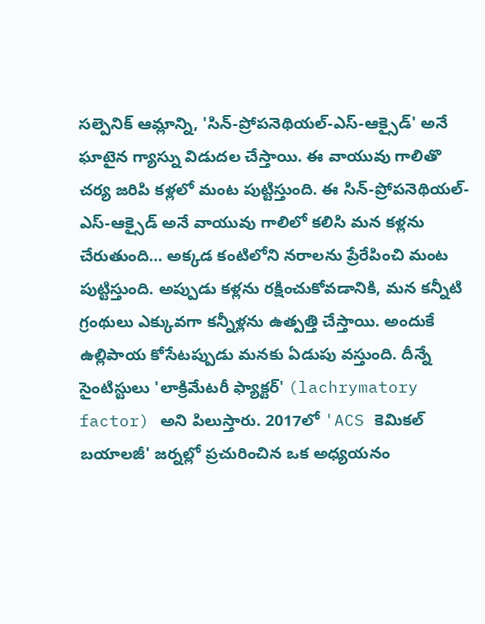సల్పెనిక్ ఆమ్లాన్ని, 'సిన్-ప్రోపనెథియల్-ఎస్-ఆక్సైడ్' అనే ఘాటైన గ్యాస్ను విడుదల చేస్తాయి. ఈ వాయువు గాలితొ చర్య జరిపి కళ్లలో మంట పుట్టిస్తుంది. ఈ సిన్-ప్రోపనెథియల్-ఎస్-ఆక్సైడ్ అనే వాయువు గాలిలో కలిసి మన కళ్లను చేరుతుంది… అక్కడ కంటిలోని నరాలను ప్రేరేపించి మంట పుట్టిస్తుంది. అప్పుడు కళ్లను రక్షించుకోవడానికి, మన కన్నీటి గ్రంథులు ఎక్కువగా కన్నీళ్లను ఉత్పత్తి చేస్తాయి. అందుకే ఉల్లిపాయ కోసేటప్పుడు మనకు ఏడుపు వస్తుంది. దీన్నే సైంటిస్టులు 'లాక్రిమేటరీ ఫ్యాక్టర్' (lachrymatory factor) అని పిలుస్తారు. 2017లో 'ACS కెమికల్ బయాలజీ' జర్నల్లో ప్రచురించిన ఒక అధ్యయనం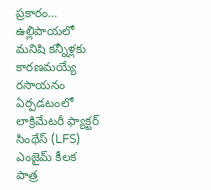ప్రకారం… ఉల్లిపాయలో మనిషి కన్నీళ్లకు కారణమయ్యే రసాయనం ఏర్పడటంలో లాక్రిమేటరీ ఫ్యాక్టర్ సింథేస్ (LFS) ఎంజైమ్ కీలక పాత్ర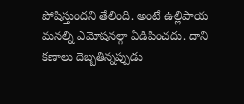పోషిస్తుందని తేలింది. అంటే ఉల్లిపాయ మనల్ని ఎమోషనల్గా ఏడిపించదు. దాని కణాలు దెబ్బతిన్నప్పుడు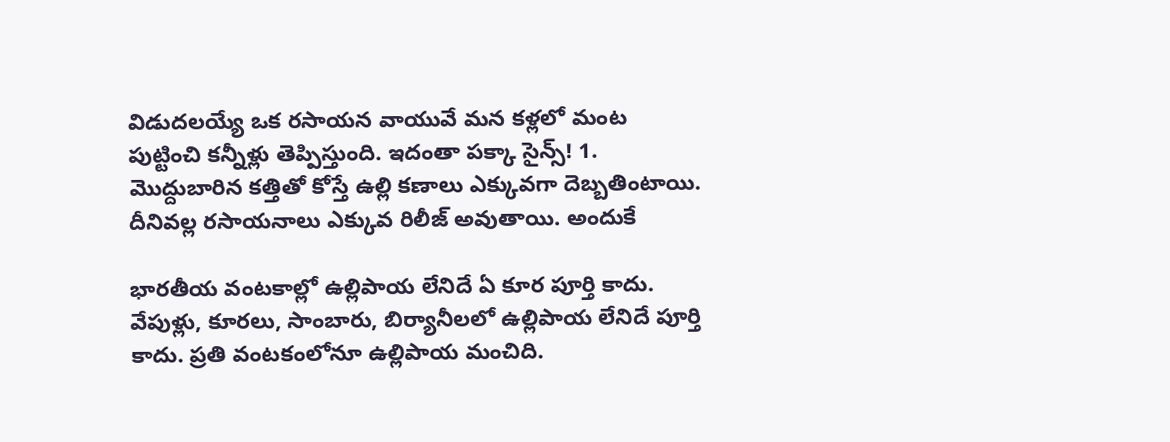విడుదలయ్యే ఒక రసాయన వాయువే మన కళ్లలో మంట పుట్టించి కన్నీళ్లు తెప్పిస్తుంది. ఇదంతా పక్కా సైన్స్! 1. మొద్దుబారిన కత్తితో కోస్తే ఉల్లి కణాలు ఎక్కువగా దెబ్బతింటాయి. దీనివల్ల రసాయనాలు ఎక్కువ రిలీజ్ అవుతాయి. అందుకే

భారతీయ వంటకాల్లో ఉల్లిపాయ లేనిదే ఏ కూర పూర్తి కాదు. వేపుళ్లు, కూరలు, సాంబారు, బిర్యానీలలో ఉల్లిపాయ లేనిదే పూర్తి కాదు. ప్రతి వంటకంలోనూ ఉల్లిపాయ మంచిది.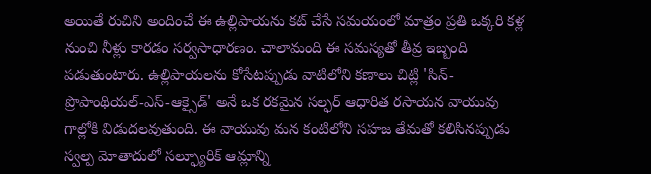అయితే రుచిని అందించే ఈ ఉల్లిపాయను కట్ చేసే సమయంలో మాత్రం ప్రతి ఒక్కరి కళ్ల నుంచి నీళ్లు కారడం సర్వసాధారణం. చాలామంది ఈ సమస్యతో తీవ్ర ఇబ్బంది పడుతుంటారు. ఉల్లిపాయలను కోసేటప్పుడు వాటిలోని కణాలు చిట్లి 'సిన్-ప్రొపాంథియల్-ఎస్-ఆక్సైడ్' అనే ఒక రకమైన సల్ఫర్ ఆధారిత రసాయన వాయువు గాల్లోకి విడుదలవుతుంది. ఈ వాయువు మన కంటిలోని సహజ తేమతో కలిసినప్పుడు స్వల్ప మోతాదులో సల్ఫ్యూరిక్ ఆమ్లాన్ని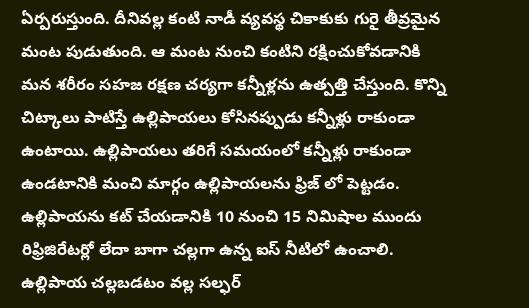ఏర్పరుస్తుంది. దీనివల్ల కంటి నాడీ వ్యవస్థ చికాకుకు గురై తీవ్రమైన మంట పుడుతుంది. ఆ మంట నుంచి కంటిని రక్షించుకోవడానికి మన శరీరం సహజ రక్షణ చర్యగా కన్నీళ్లను ఉత్పత్తి చేస్తుంది. కొన్ని చిట్కాలు పాటిస్తే ఉల్లిపాయలు కోసినప్పుడు కన్నీళ్లు రాకుండా ఉంటాయి. ఉల్లిపాయలు తరిగే సమయంలో కన్నీళ్లు రాకుండా ఉండటానికి మంచి మార్గం ఉల్లిపాయలను ఫ్రిజ్ లో పెట్టడం. ఉల్లిపాయను కట్ చేయడానికి 10 నుంచి 15 నిమిషాల ముందు రిఫ్రిజిరేటర్లో లేదా బాగా చల్లగా ఉన్న ఐస్ నీటిలో ఉంచాలి. ఉల్లిపాయ చల్లబడటం వల్ల సల్ఫర్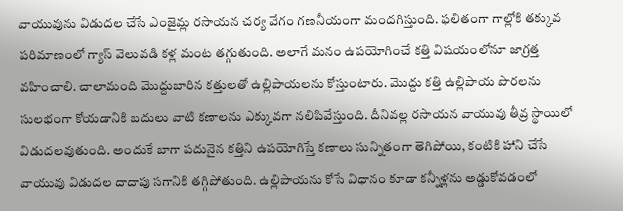వాయువును విడుదల చేసే ఎంజైమ్ల రసాయన చర్య వేగం గణనీయంగా మందగిస్తుంది. ఫలితంగా గాల్లోకి తక్కువ పరిమాణంలో గ్యాస్ వెలువడి కళ్ల మంట తగ్గుతుంది. అలాగే మనం ఉపయోగించే కత్తి విషయంలోనూ జాగ్రత్త వహించాలి. చాలామంది మొద్దుబారిన కత్తులతో ఉల్లిపాయలను కోస్తుంటారు. మొద్దు కత్తి ఉల్లిపాయ పొరలను సులభంగా కోయడానికి బదులు వాటి కణాలను ఎక్కువగా నలిపివేస్తుంది. దీనివల్ల రసాయన వాయువు తీవ్ర స్థాయిలో విడుదలవుతుంది. అందుకే బాగా పదునైన కత్తిని ఉపయోగిస్తే కణాలు సున్నితంగా తెగిపోయి, కంటికి హాని చేసే వాయువు విడుదల దాదాపు సగానికి తగ్గిపోతుంది. ఉల్లిపాయను కోసే విధానం కూడా కన్నీళ్లను అడ్డుకోవడంలో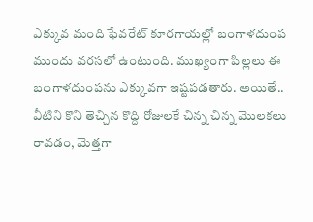ఎక్కువ మంది ఫేవరేట్ కూరగాయల్లో బంగాళదుంప ముందు వరసలో ఉంటుంది. ముఖ్యంగా పిల్లలు ఈ బంగాళదుంపను ఎక్కువగా ఇష్టపడతారు. అయితే.. వీటిని కొని తెచ్చిన కొద్ది రోజులకే చిన్న చిన్న మొలకలు రావడం, మెత్తగా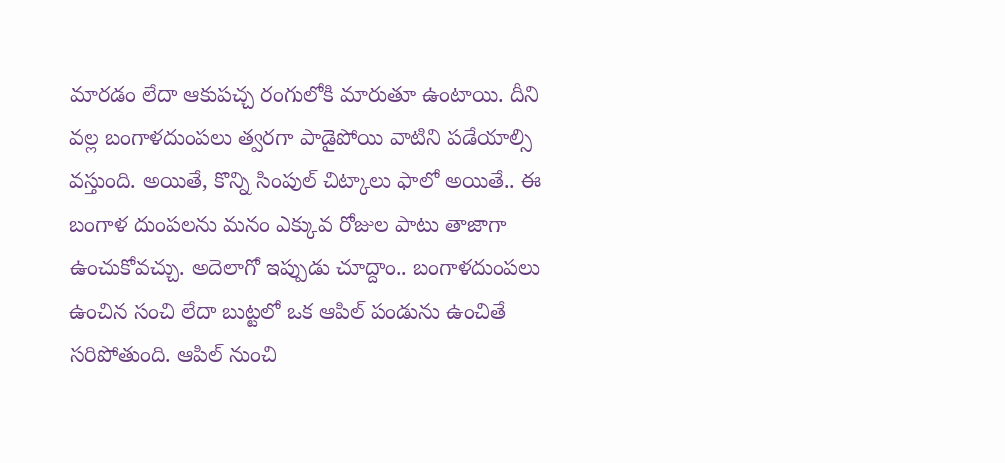మారడం లేదా ఆకుపచ్చ రంగులోకి మారుతూ ఉంటాయి. దీని వల్ల బంగాళదుంపలు త్వరగా పాడైపోయి వాటిని పడేయాల్సి వస్తుంది. అయితే, కొన్ని సింపుల్ చిట్కాలు ఫాలో అయితే.. ఈ బంగాళ దుంపలను మనం ఎక్కువ రోజుల పాటు తాజాగా ఉంచుకోవచ్చు. అదెలాగో ఇప్పుడు చూద్దాం.. బంగాళదుంపలు ఉంచిన సంచి లేదా బుట్టలో ఒక ఆపిల్ పండును ఉంచితే సరిపోతుంది. ఆపిల్ నుంచి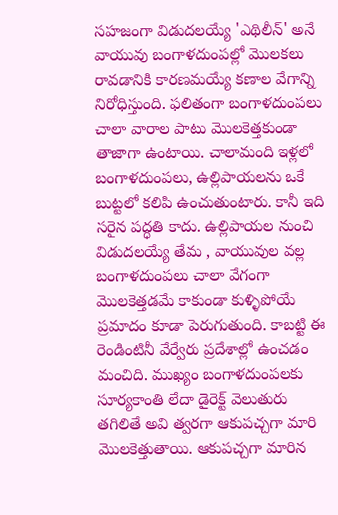సహజంగా విడుదలయ్యే 'ఎథిలీన్' అనే వాయువు బంగాళదుంపల్లో మొలకలు రావడానికి కారణమయ్యే కణాల వేగాన్ని నిరోధిస్తుంది. ఫలితంగా బంగాళదుంపలు చాలా వారాల పాటు మొలకెత్తకుండా తాజాగా ఉంటాయి. చాలామంది ఇళ్లలో బంగాళదుంపలు, ఉల్లిపాయలను ఒకే బుట్టలో కలిపి ఉంచుతుంటారు. కానీ ఇది సరైన పద్ధతి కాదు. ఉల్లిపాయల నుంచి విడుదలయ్యే తేమ , వాయువుల వల్ల బంగాళదుంపలు చాలా వేగంగా మొలకెత్తడమే కాకుండా కుళ్ళిపోయే ప్రమాదం కూడా పెరుగుతుంది. కాబట్టి ఈ రెండింటినీ వేర్వేరు ప్రదేశాల్లో ఉంచడం మంచిది. ముఖ్యం బంగాళదుంపలకు సూర్యకాంతి లేదా డైరెక్ట్ వెలుతురు తగిలితే అవి త్వరగా ఆకుపచ్చగా మారి మొలకెత్తుతాయి. ఆకుపచ్చగా మారిన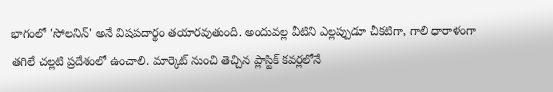భాగంలో 'సోలనిన్' అనే విషపదార్థం తయారవుతుంది. అందువల్ల వీటిని ఎల్లప్పుడూ చీకటిగా, గాలి ధారాళంగా తగిలే చల్లటి ప్రదేశంలో ఉంచాలి. మార్కెట్ నుంచి తెచ్చిన ప్లాస్టిక్ కవర్లలోనే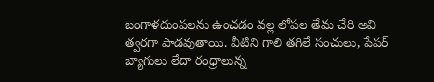బంగాళదుంపలను ఉంచడం వల్ల లోపల తేమ చేరి అవి త్వరగా పాడవుతాయి. వీటిని గాలి తగిలే సంచులు, పేపర్ బ్యాగులు లేదా రంధ్రాలున్న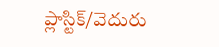ప్లాస్టిక్/వెదురు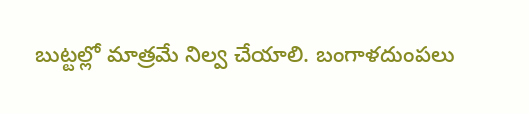బుట్టల్లో మాత్రమే నిల్వ చేయాలి. బంగాళదుంపలు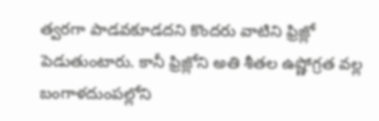త్వరగా పాడవకూడదని కొందరు వాటిని ఫ్రిజ్లో పెడుతుంటారు. కానీ ఫ్రిజ్లోని అతి శీతల ఉష్ణోగ్రత వల్ల బంగాళదుంపల్లోని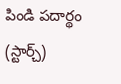పిండి పదార్థం (స్టార్చ్)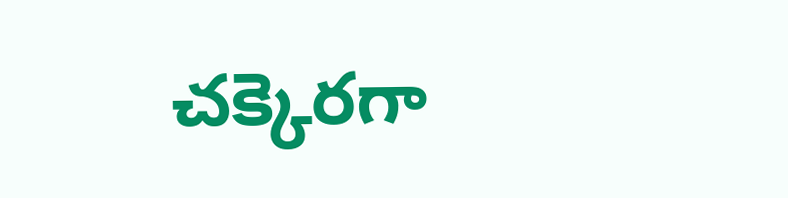చక్కెరగా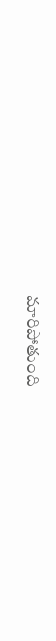మారిపోతుంది